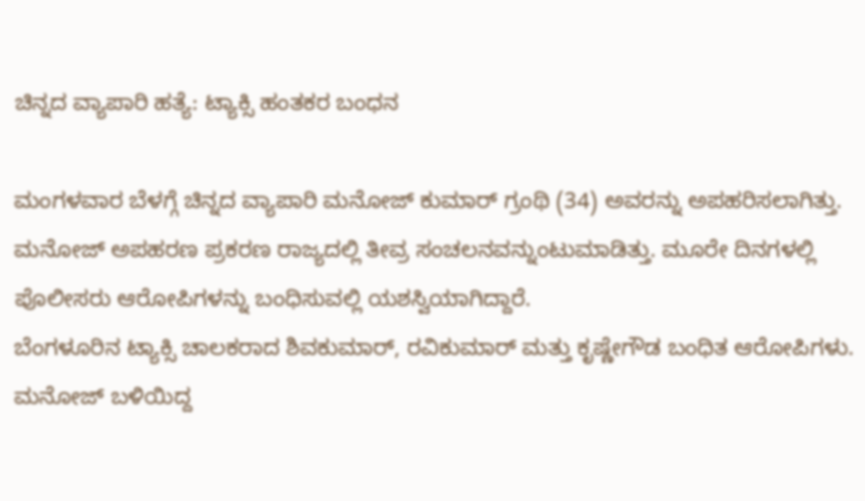ಚಿನ್ನದ ವ್ಯಾಪಾರಿ ಹತ್ಯೆ: ಟ್ಯಾಕ್ಸಿ ಹಂತಕರ ಬಂಧನ

ಮಂಗಳವಾರ ಬೆಳಗ್ಗೆ ಚಿನ್ನದ ವ್ಯಾಪಾರಿ ಮನೋಜ್ ಕುಮಾರ್ ಗ್ರಂಥಿ (34) ಅವರನ್ನು ಅಪಹರಿಸಲಾಗಿತ್ತು. ಮನೋಜ್ ಅಪಹರಣ ಪ್ರಕರಣ ರಾಜ್ಯದಲ್ಲಿ ತೀವ್ರ ಸಂಚಲನವನ್ನುಂಟುಮಾಡಿತ್ತು. ಮೂರೇ ದಿನಗಳಲ್ಲಿ ಪೊಲೀಸರು ಆರೋಪಿಗಳನ್ನು ಬಂಧಿಸುವಲ್ಲಿ ಯಶಸ್ವಿಯಾಗಿದ್ದಾರೆ.
ಬೆಂಗಳೂರಿನ ಟ್ಯಾಕ್ಸಿ ಚಾಲಕರಾದ ಶಿವಕುಮಾರ್, ರವಿಕುಮಾರ್ ಮತ್ತು ಕೃಷ್ಣೇಗೌಡ ಬಂಧಿತ ಆರೋಪಿಗಳು. ಮನೋಜ್ ಬಳಿಯಿದ್ದ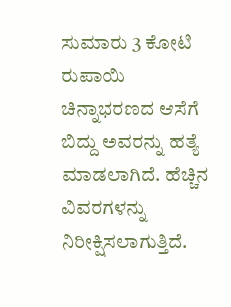ಸುಮಾರು 3 ಕೋಟಿ ರುಪಾಯಿ ಚಿನ್ನಾಭರಣದ ಆಸೆಗೆ ಬಿದ್ದು ಅವರನ್ನು ಹತ್ಯೆ ಮಾಡಲಾಗಿದೆ. ಹೆಚ್ಚಿನ ವಿವರಗಳನ್ನು ನಿರೀಕ್ಷಿಸಲಾಗುತ್ತಿದೆ.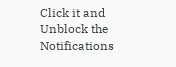Click it and Unblock the Notifications